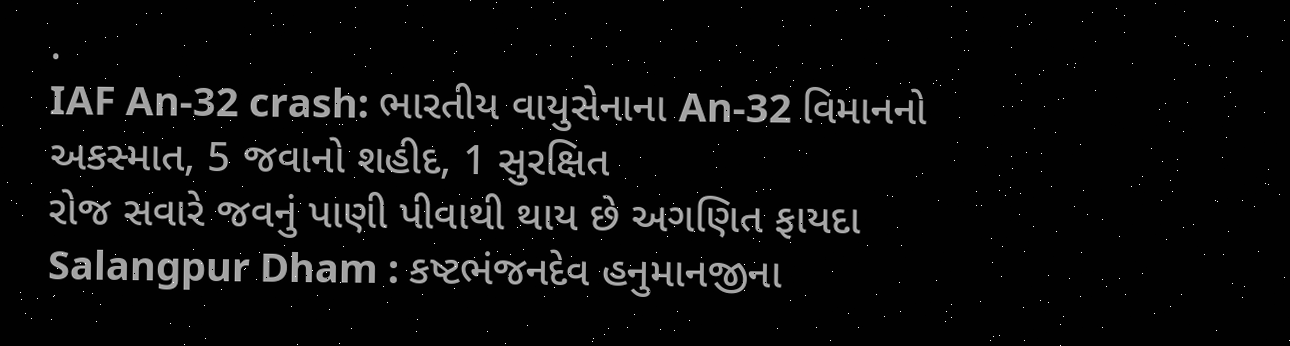.
IAF An-32 crash: ભારતીય વાયુસેનાના An-32 વિમાનનો અકસ્માત, 5 જવાનો શહીદ, 1 સુરક્ષિત
રોજ સવારે જવનું પાણી પીવાથી થાય છે અગણિત ફાયદા
Salangpur Dham : કષ્ટભંજનદેવ હનુમાનજીના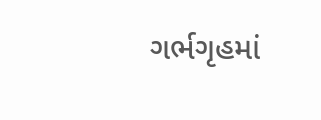ગર્ભગૃહમાં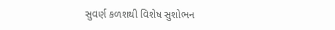સુવર્ણ કળશથી વિશેષ સુશોભન